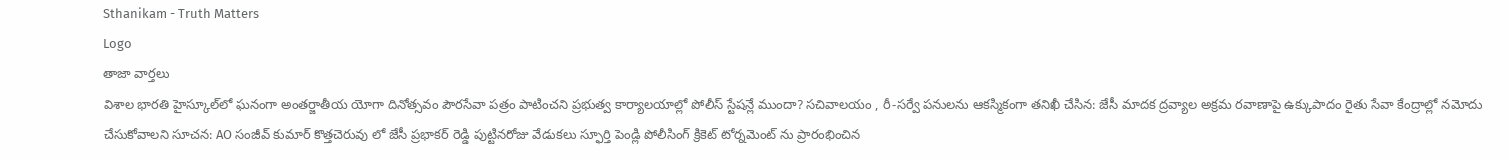Sthanikam - Truth Matters
Logo
తాజా వార్తలు
విశాల భారతి హైస్కూల్‌లో ఘనంగా అంతర్జాతీయ యోగా దినోత్సవం పౌరసేవా పత్రం పాటించని ప్రభుత్వ కార్యాలయాల్లో పోలీస్ స్టేషన్లే ముందా? సచివాలయం , రీ-సర్వే పనులను ఆకస్మికంగా తనిఖీ చేసిన: జేసీ మాదక ద్రవ్యాల అక్రమ రవాణాపై ఉక్కుపాదం రైతు సేవా కేంద్రాల్లో నమోదు చేసుకోవాలని సూచన: AO సంజీవ్ కుమార్ కొత్తచెరువు లో జేసీ ప్రభాకర్ రెడ్డి పుట్టినరోజు వేడుకలు స్ఫూర్తి పెండ్లి పోలీసింగ్ క్రికెట్ టోర్నమెంట్ ను ప్రారంభించిన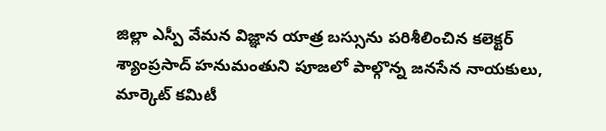జిల్లా ఎస్పీ వేమన విజ్ఞాన యాత్ర బస్సును పరిశీలించిన కలెక్టర్ శ్యాంప్రసాద్ హనుమంతుని పూజలో పాల్గొన్న జనసేన నాయకులు, మార్కెట్ కమిటీ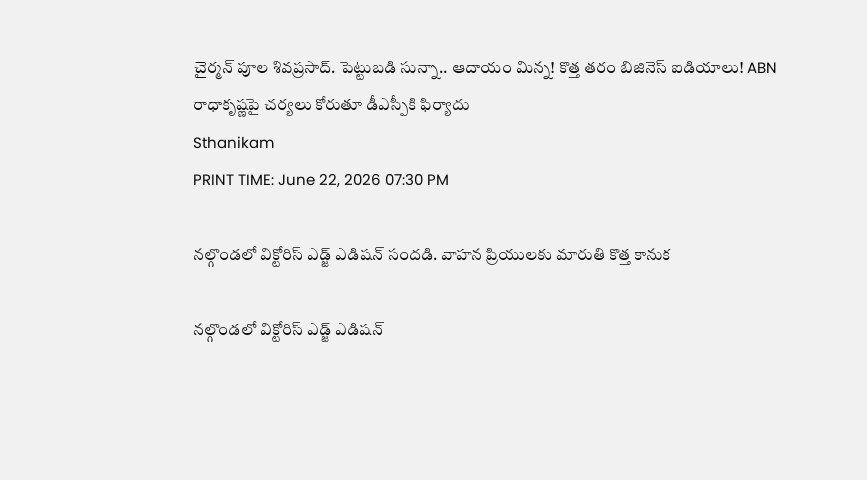చైర్మన్ పూల శివప్రసాద్. పెట్టుబడి సున్నా.. ఆదాయం మిన్న! కొత్త తరం బిజినెస్ ఐడియాలు! ABN రాధాకృష్ణపై చర్యలు కోరుతూ డీఎస్పీకి ఫిర్యాదు
Sthanikam
PRINT TIME: June 22, 2026 07:30 PM

నల్గొండలో విక్టోరిస్ ఎడ్జ్ ఎడిషన్ సందడి. వాహన ప్రియులకు మారుతి కొత్త కానుక

నల్గొండలో విక్టోరిస్ ఎడ్జ్ ఎడిషన్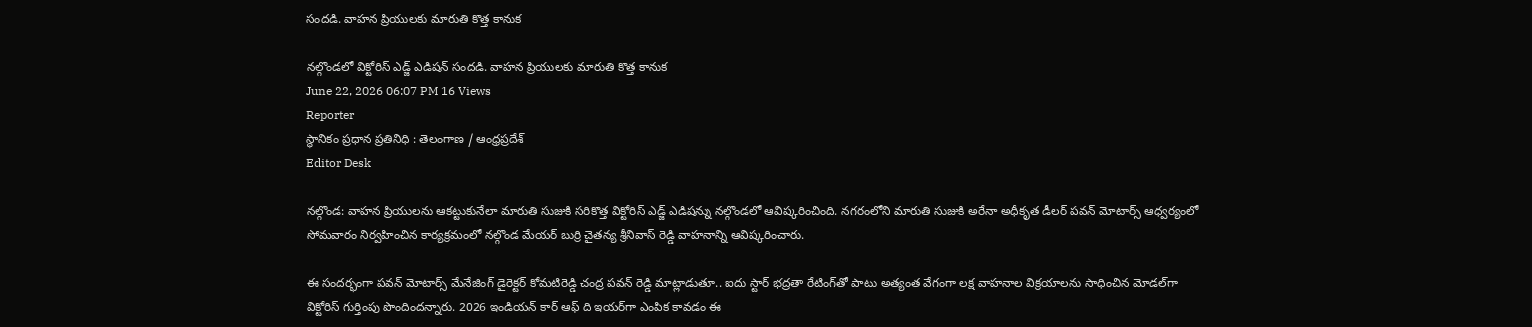సందడి. వాహన ప్రియులకు మారుతి కొత్త కానుక

నల్గొండలో విక్టోరిస్ ఎడ్జ్ ఎడిషన్ సందడి. వాహన ప్రియులకు మారుతి కొత్త కానుక
June 22, 2026 06:07 PM 16 Views
Reporter
స్థానికం ప్రధాన ప్రతినిధి : తెలంగాణ / ఆంధ్రప్రదేశ్
Editor Desk

నల్గొండ: వాహన ప్రియులను ఆకట్టుకునేలా మారుతి సుజుకి సరికొత్త విక్టోరిస్ ఎడ్జ్ ఎడిషన్ను నల్గొండలో ఆవిష్కరించింది. నగరంలోని మారుతి సుజుకి అరేనా అధీకృత డీలర్ పవన్ మోటార్స్ ఆధ్వర్యంలో సోమవారం నిర్వహించిన కార్యక్రమంలో నల్గొండ మేయర్ బుర్రి చైతన్య శ్రీనివాస్ రెడ్డి వాహనాన్ని ఆవిష్కరించారు.

ఈ సందర్భంగా పవన్ మోటార్స్ మేనేజింగ్ డైరెక్టర్ కోమటిరెడ్డి చంద్ర పవన్ రెడ్డి మాట్లాడుతూ.. ఐదు స్టార్ భద్రతా రేటింగ్‌తో పాటు అత్యంత వేగంగా లక్ష వాహనాల విక్రయాలను సాధించిన మోడల్‌గా విక్టోరిస్ గుర్తింపు పొందిందన్నారు. 2026 ఇండియన్ కార్ ఆఫ్ ది ఇయర్‌గా ఎంపిక కావడం ఈ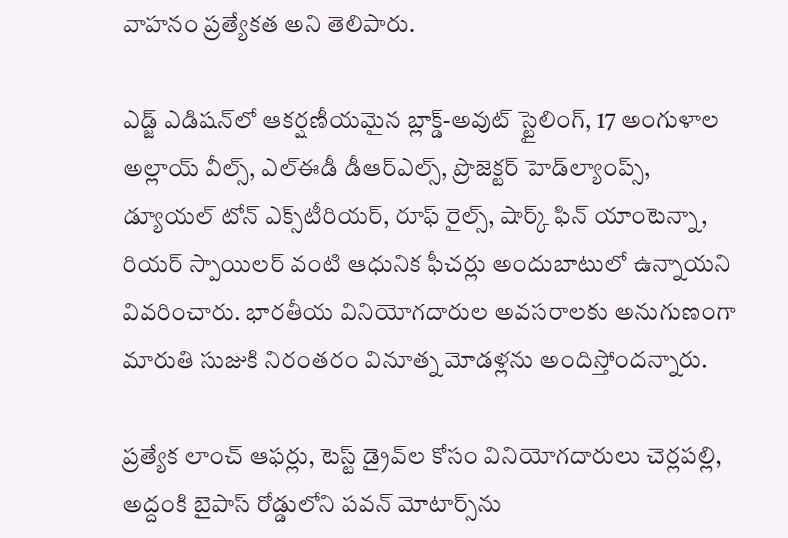వాహనం ప్రత్యేకత అని తెలిపారు.

ఎడ్జ్ ఎడిషన్‌లో ఆకర్షణీయమైన బ్లాక్డ్‌-అవుట్ స్టైలింగ్, 17 అంగుళాల అల్లాయ్ వీల్స్, ఎల్‌ఈడీ డీఆర్‌ఎల్స్, ప్రొజెక్టర్ హెడ్‌ల్యాంప్స్, డ్యూయల్ టోన్ ఎక్స్‌టీరియర్, రూఫ్ రైల్స్, షార్క్ ఫిన్ యాంటెన్నా, రియర్ స్పాయిలర్ వంటి ఆధునిక ఫీచర్లు అందుబాటులో ఉన్నాయని వివరించారు. భారతీయ వినియోగదారుల అవసరాలకు అనుగుణంగా మారుతి సుజుకి నిరంతరం వినూత్న మోడళ్లను అందిస్తోందన్నారు.

ప్రత్యేక లాంచ్ ఆఫర్లు, టెస్ట్ డ్రైవ్‌ల కోసం వినియోగదారులు చెర్లపల్లి, అద్దంకి బైపాస్ రోడ్డులోని పవన్ మోటార్స్‌ను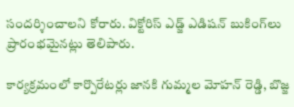సందర్శించాలని కోరారు. విక్టోరిస్ ఎడ్జ్ ఎడిషన్ బుకింగ్‌లు ప్రారంభమైనట్లు తెలిపారు.

కార్యక్రమంలో కార్పొరేటర్లు జానకి గుమ్మల మోహన్ రెడ్డి, బొజ్జ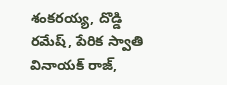శంకరయ్య, దొడ్డి రమేష్, పేరిక స్వాతి వినాయక్ రాజ్,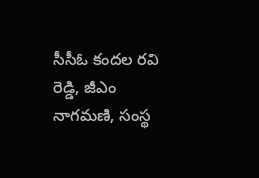సీసీఓ కందల రవి రెడ్డి, జీఎం నాగమణి, సంస్థ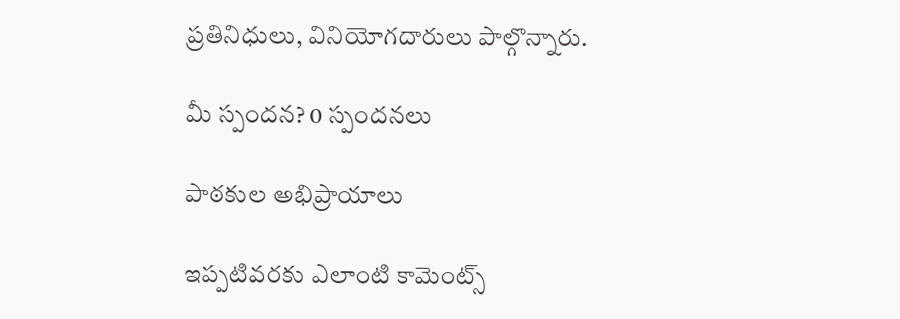ప్రతినిధులు, వినియోగదారులు పాల్గొన్నారు.

మీ స్పందన? 0 స్పందనలు

పాఠకుల అభిప్రాయాలు

ఇప్పటివరకు ఎలాంటి కామెంట్స్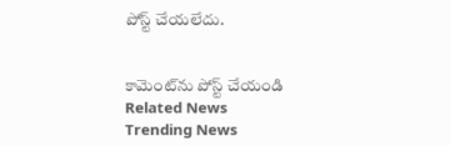పోస్ట్ చేయలేదు.


కామెంట్‌ను పోస్ట్ చేయండి
Related News
Trending News